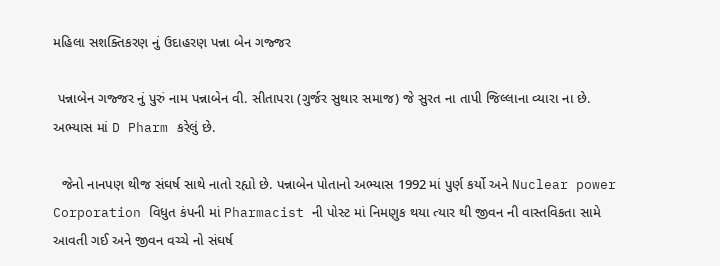મહિલા સશક્તિકરણ નું ઉદાહરણ પન્ના બેન ગજ્જર

 પન્નાબેન ગજ્જર નું પુરું નામ પન્નાબેન વી. સીતાપરા (ગુર્જર સુથાર સમાજ) જે સુરત ના તાપી જિલ્લાના વ્યારા ના છે. અભ્યાસ માં D Pharm કરેલું છે.

  જેનો નાનપણ થીજ સંઘર્ષ સાથે નાતો રહ્યો છે. પન્નાબેન પોતાનો અભ્યાસ 1992 માં પુર્ણ કર્યો અને Nuclear power Corporation વિધુત કંપની માં Pharmacist ની પોસ્ટ માં નિમણુક થયા ત્યાર થી જીવન ની વાસ્તવિકતા સામે આવતી ગઈ અને જીવન વચ્ચે નો સંઘર્ષ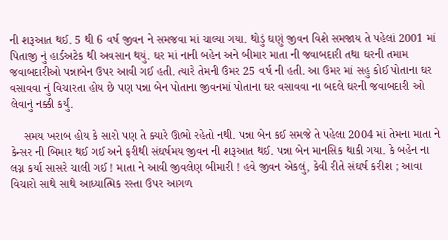ની શરૂઆત થઈ. 5 થી 6 વર્ષ જીવન ને સમજવા માં ચાલ્યા ગયા. થોડું ઘણું જીવન વિશે સમજાય તે પહેલાં 2001 માં પિતાજી નું હાર્ડઅટેક થી અવસાન થયું. ઘર માં નાની બહેન અને બીમાર માતા ની જવાબદારી તથા ઘરની તમામ જવાબદારીઓ પન્નાબેન ઉપર આવી ગઈ હતી. ત્યારે તેમની ઉંમર 25 વર્ષ ની હતી. આ ઉમર માં સહુ કોઈ પોતાના ઘર વસાવવા નું વિચારતા હોય છે પણ પન્ના બેન પોતાના જીવનમાં પોતાના ઘર વસાવવા ના બદલે ઘરની જવાબદારી ઓ લેવાનું નક્કી કર્યું.

    સમય ખરાબ હોય કે સારો પણ તે ક્યારે ઊભો રહેતો નથી. પન્ના બેન કઈ સમજે તે પહેલા 2004 માં તેમના માતા ને કેન્સર ની બિમાર થઈ ગઈ અને ફરીથી સંઘર્ષમય જીવન ની શરૂઆત થઈ. પન્ના બેન માનસિક થાકી ગયા. કે બહેન ના લગ્ન કર્યા સાસરે ચાલી ગઈ ! માતા ને આવી જીવલેણ બીમારી ! હવે જીવન એકલું, કેવી રીતે સંઘર્ષ કરીશ ; આવા વિચારો સાથે સાથે આધ્યાત્મિક રસ્તા ઉપર આગળ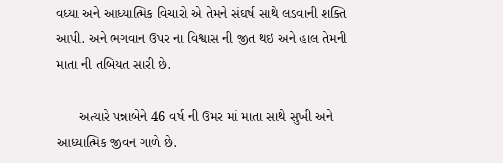વધ્યા અને આધ્યાત્મિક વિચારો એ તેમને સંઘર્ષ સાથે લડવાની શક્તિ આપી. અને ભગવાન ઉપર ના વિશ્વાસ ની જીત થઇ અને હાલ તેમની માતા ની તબિયત સારી છે.

      અત્યારે પન્નાબેને 46 વર્ષ ની ઉમર માં માતા સાથે સુખી અને આધ્યાત્મિક જીવન ગાળે છે.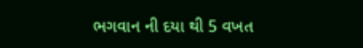ભગવાન ની દયા થી 5 વખત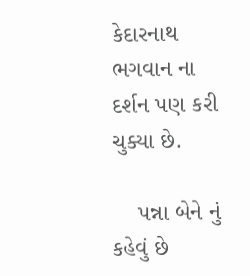કેદારનાથ ભગવાન ના દર્શન પણ કરી ચુક્યા છે.

    પન્ના બેને નું કહેવું છે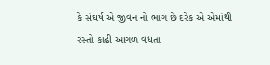કે સંઘર્ષ એ જીવન નો ભાગ છે દરેક એ એમાંથી રસ્તો કાઢી આગળ વધતા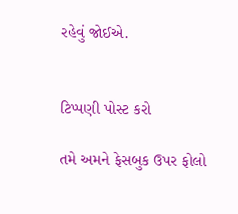રહેવું જોઈએ.


ટિપ્પણી પોસ્ટ કરો

તમે અમને ફેસબુક ઉપર ફોલો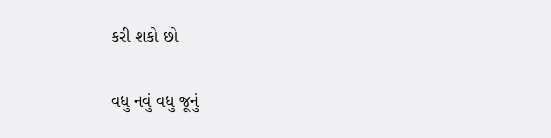કરી શકો છો

વધુ નવું વધુ જૂનું